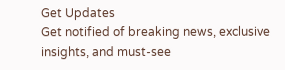Get Updates
Get notified of breaking news, exclusive insights, and must-see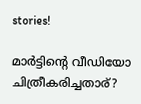stories!

മാര്‍ട്ടിന്റെ വീഡിയോ ചിത്രീകരിച്ചതാര്?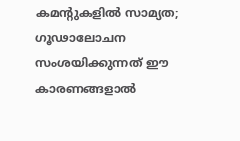കമന്റുകളില്‍ സാമ്യത; ഗൂഢാലോചന സംശയിക്കുന്നത് ഈ കാരണങ്ങളാല്‍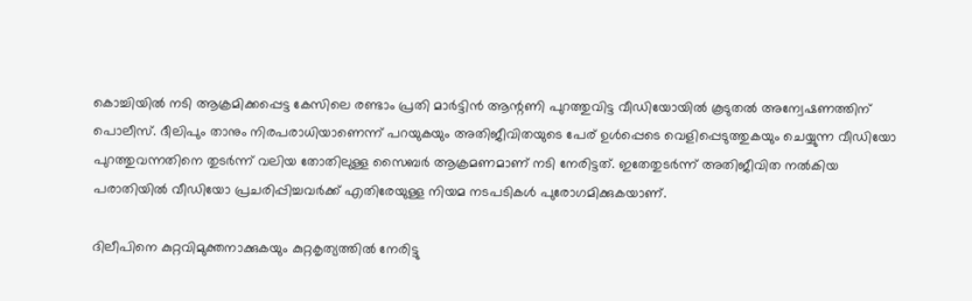കൊച്ചിയില്‍ നടി ആക്രമിക്കപ്പെട്ട കേസിലെ രണ്ടാം പ്രതി മാര്‍ട്ടിന്‍ ആന്റണി പുറത്തുവിട്ട വീഡിയോയില്‍ കൂടുതല്‍ അന്വേഷണത്തിന് പൊലീസ്. ദീലിപും താനും നിരപരാധിയാണെന്ന് പറയുകയും അതിജീവിതയുടെ പേര് ഉള്‍പ്പെടെ വെളിപ്പെടുത്തുകയും ചെയ്യുന്ന വീഡിയോ പുറത്തുവന്നതിനെ തുടര്‍ന്ന് വലിയ തോതിലുള്ള സൈബര്‍ ആക്രമണമാണ് നടി നേരിട്ടത്. ഇതേതുടര്‍ന്ന് അതിജീവിത നല്‍കിയ പരാതിയില്‍ വീഡിയോ പ്രചരിപ്പിച്ചവര്‍ക്ക് എതിരേയുള്ള നിയമ നടപടികള്‍ പുരോഗമിക്കുകയാണ്.

ദിലീപിനെ കുറ്റവിമുക്തനാക്കുകയും കുറ്റകൃത്യത്തില്‍ നേരിട്ടു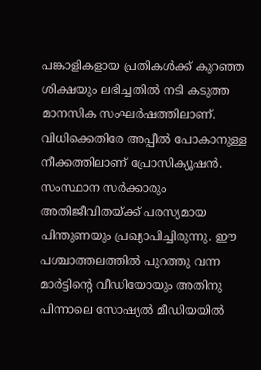പങ്കാളികളായ പ്രതികള്‍ക്ക് കുറഞ്ഞ ശിക്ഷയും ലഭിച്ചതില്‍ നടി കടുത്ത മാനസിക സംഘര്‍ഷത്തിലാണ്. വിധിക്കെതിരേ അപ്പീല്‍ പോകാനുള്ള നീക്കത്തിലാണ് പ്രോസിക്യൂഷന്‍. സംസ്ഥാന സര്‍ക്കാരും അതിജീവിതയ്ക്ക് പരസ്യമായ പിന്തുണയും പ്രഖ്യാപിച്ചിരുന്നു. ഈ പശ്ചാത്തലത്തില്‍ പുറത്തു വന്ന മാര്‍ട്ടിന്റെ വീഡിയോയും അതിനു പിന്നാലെ സോഷ്യല്‍ മീഡിയയില്‍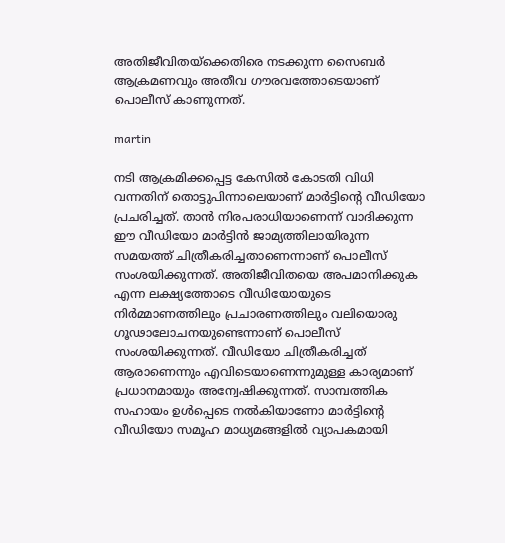അതിജീവിതയ്ക്കെതിരെ നടക്കുന്ന സൈബര്‍ ആക്രമണവും അതീവ ഗൗരവത്തോടെയാണ് പൊലീസ് കാണുന്നത്.

martin

നടി ആക്രമിക്കപ്പെട്ട കേസില്‍ കോടതി വിധി വന്നതിന് തൊട്ടുപിന്നാലെയാണ് മാര്‍ട്ടിന്റെ വീഡിയോ പ്രചരിച്ചത്. താന്‍ നിരപരാധിയാണെന്ന് വാദിക്കുന്ന ഈ വീഡിയോ മാര്‍ട്ടിന്‍ ജാമ്യത്തിലായിരുന്ന സമയത്ത് ചിത്രീകരിച്ചതാണെന്നാണ് പൊലീസ് സംശയിക്കുന്നത്. അതിജീവിതയെ അപമാനിക്കുക എന്ന ലക്ഷ്യത്തോടെ വീഡിയോയുടെ നിര്‍മ്മാണത്തിലും പ്രചാരണത്തിലും വലിയൊരു ഗൂഢാലോചനയുണ്ടെന്നാണ് പൊലീസ് സംശയിക്കുന്നത്. വീഡിയോ ചിത്രീകരിച്ചത് ആരാണെന്നും എവിടെയാണെന്നുമുള്ള കാര്യമാണ് പ്രധാനമായും അന്വേഷിക്കുന്നത്. സാമ്പത്തിക സഹായം ഉള്‍പ്പെടെ നല്‍കിയാണോ മാര്‍ട്ടിന്റെ വീഡിയോ സമൂഹ മാധ്യമങ്ങളില്‍ വ്യാപകമായി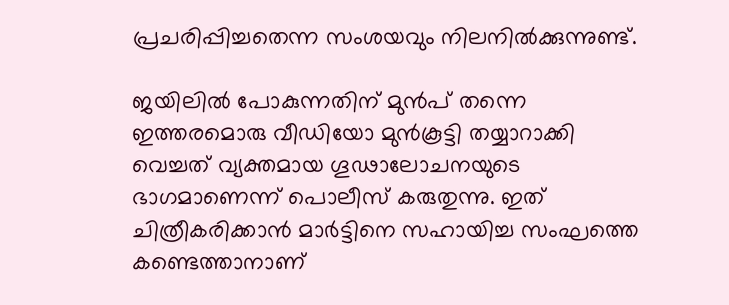പ്രചരിപ്പിച്ചതെന്ന സംശയവും നിലനില്‍ക്കുന്നുണ്ട്.

ജയിലില്‍ പോകുന്നതിന് മുന്‍പ് തന്നെ ഇത്തരമൊരു വീഡിയോ മുന്‍കൂട്ടി തയ്യാറാക്കി വെച്ചത് വ്യക്തമായ ഗൂഢാലോചനയുടെ ഭാഗമാണെന്ന് പൊലീസ് കരുതുന്നു. ഇത് ചിത്രീകരിക്കാന്‍ മാര്‍ട്ടിനെ സഹായിച്ച സംഘത്തെ കണ്ടെത്താനാണ്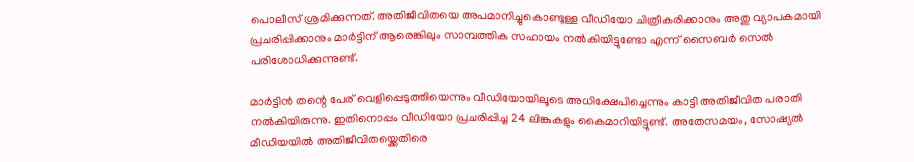പൊലീസ് ശ്രമിക്കുന്നത്. അതിജീവിതയെ അപമാനിച്ചുകൊണ്ടുള്ള വീഡിയോ ചിത്രീകരിക്കാനും അതു വ്യാപകമായി പ്രചരിപ്പിക്കാനും മാര്‍ട്ടിന് ആരെങ്കിലും സാമ്പത്തിക സഹായം നല്‍കിയിട്ടുണ്ടോ എന്ന് സൈബര്‍ സെല്‍ പരിശോധിക്കുന്നുണ്ട്.

മാര്‍ട്ടിന്‍ തന്റെ പേര് വെളിപ്പെടുത്തിയെന്നും വീഡിയോയിലൂടെ അധിക്ഷേപിച്ചെന്നും കാട്ടി അതിജീവിത പരാതി നല്‍കിയിരുന്നു. ഇതിനൊപ്പം വീഡിയോ പ്രചരിപ്പിച്ച 24 ലിങ്കുകളും കൈമാറിയിട്ടുണ്ട്. അതേസമയം, സോഷ്യല്‍ മീഡിയയില്‍ അതിജീവിതയ്ക്കെതിരെ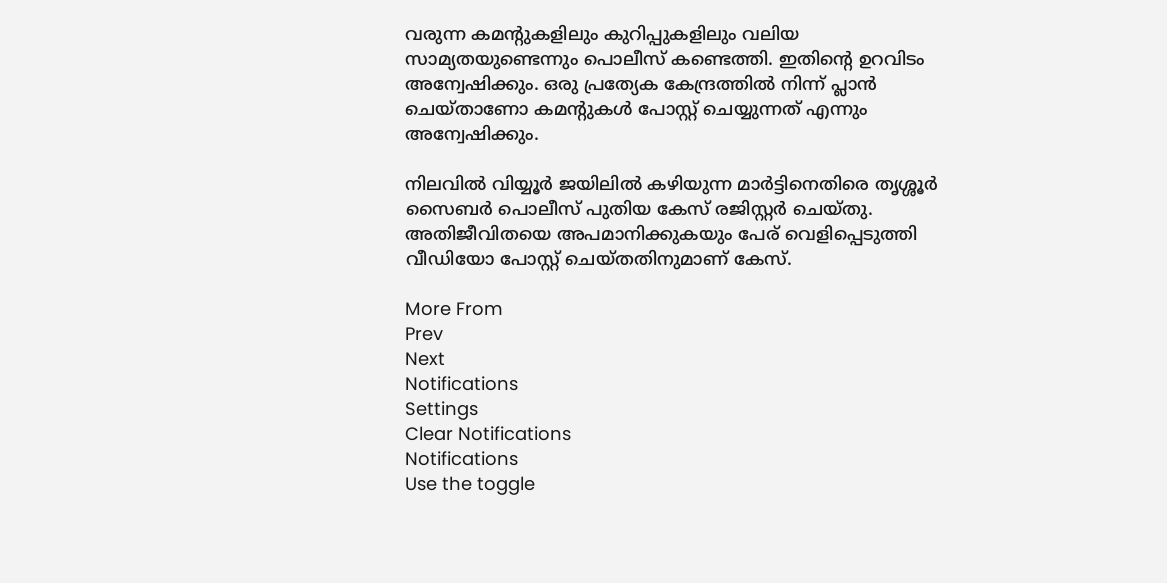വരുന്ന കമന്റുകളിലും കുറിപ്പുകളിലും വലിയ സാമ്യതയുണ്ടെന്നും പൊലീസ് കണ്ടെത്തി. ഇതിന്റെ ഉറവിടം അന്വേഷിക്കും. ഒരു പ്രത്യേക കേന്ദ്രത്തില്‍ നിന്ന് പ്ലാന്‍ ചെയ്താണോ കമന്റുകള്‍ പോസ്റ്റ് ചെയ്യുന്നത് എന്നും അന്വേഷിക്കും.

നിലവില്‍ വിയ്യൂര്‍ ജയിലില്‍ കഴിയുന്ന മാര്‍ട്ടിനെതിരെ തൃശ്ശൂര്‍ സൈബര്‍ പൊലീസ് പുതിയ കേസ് രജിസ്റ്റര്‍ ചെയ്തു. അതിജീവിതയെ അപമാനിക്കുകയും പേര് വെളിപ്പെടുത്തി വീഡിയോ പോസ്റ്റ് ചെയ്തതിനുമാണ് കേസ്.

More From
Prev
Next
Notifications
Settings
Clear Notifications
Notifications
Use the toggle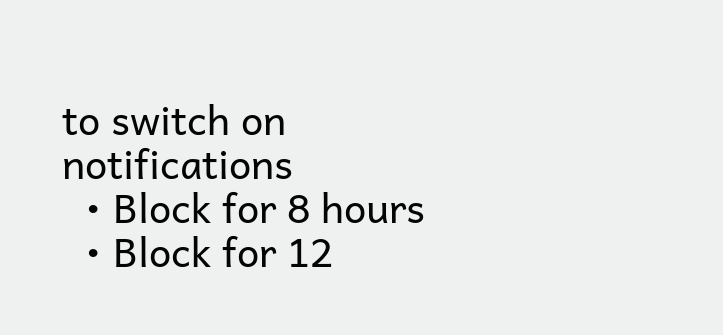to switch on notifications
  • Block for 8 hours
  • Block for 12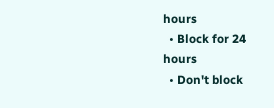hours
  • Block for 24 hours
  • Don't block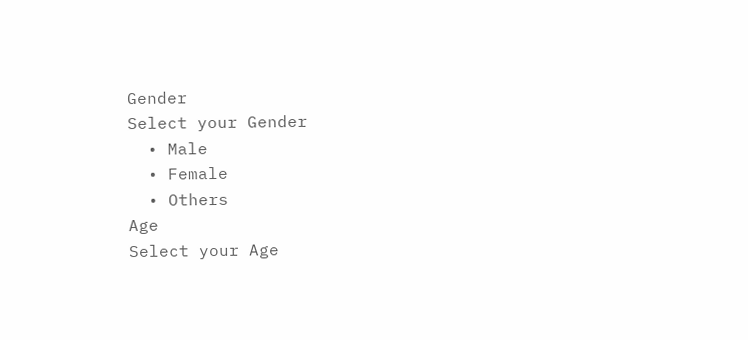Gender
Select your Gender
  • Male
  • Female
  • Others
Age
Select your Age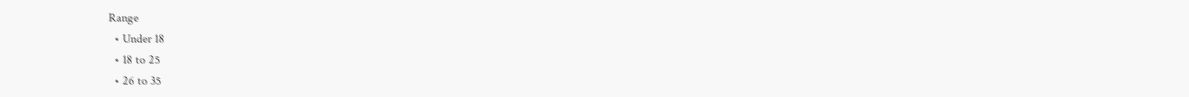Range
  • Under 18
  • 18 to 25
  • 26 to 35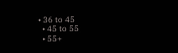• 36 to 45
  • 45 to 55
  • 55+